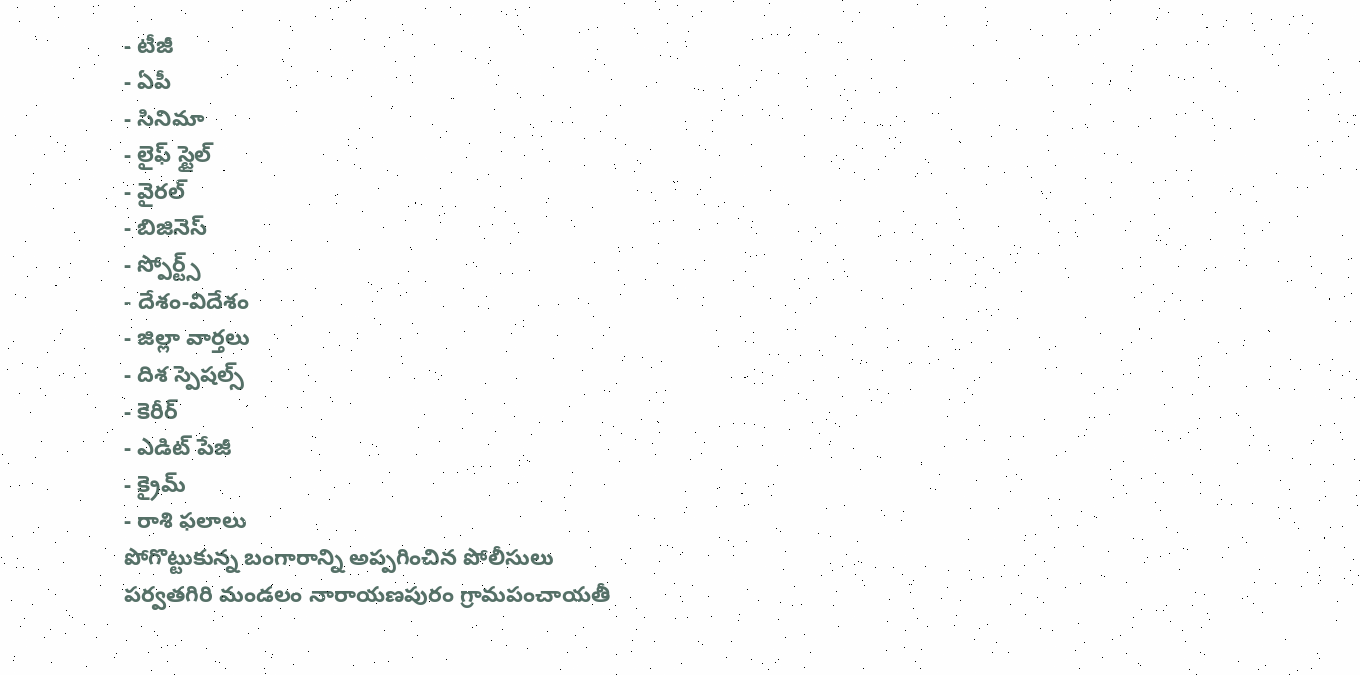- టీజీ
- ఏపీ
- సినిమా
- లైఫ్ స్టైల్
- వైరల్
- బిజినెస్
- స్పోర్ట్స్
- దేశం-విదేశం
- జిల్లా వార్తలు
- దిశ స్పెషల్స్
- కెరీర్
- ఎడిట్ పేజీ
- క్రైమ్
- రాశి ఫలాలు
పోగొట్టుకున్న బంగారాన్ని అప్పగించిన పోలీసులు
పర్వతగిరి మండలం నారాయణపురం గ్రామపంచాయతీ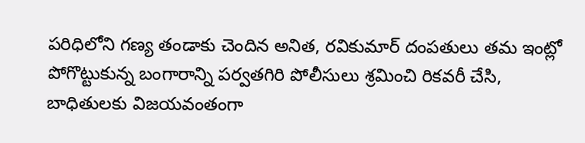పరిధిలోని గణ్య తండాకు చెందిన అనిత, రవికుమార్ దంపతులు తమ ఇంట్లో పోగొట్టుకున్న బంగారాన్ని పర్వతగిరి పోలీసులు శ్రమించి రికవరీ చేసి, బాధితులకు విజయవంతంగా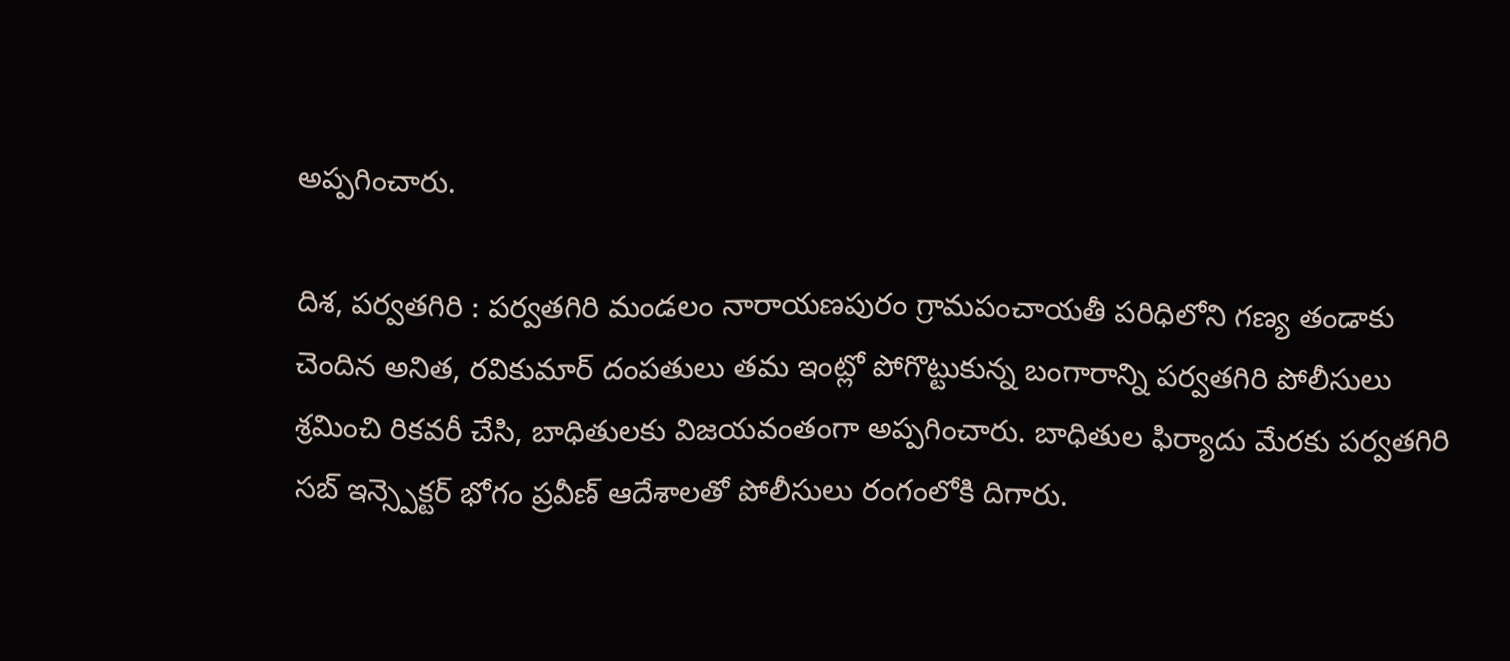అప్పగించారు.

దిశ, పర్వతగిరి : పర్వతగిరి మండలం నారాయణపురం గ్రామపంచాయతీ పరిధిలోని గణ్య తండాకు చెందిన అనిత, రవికుమార్ దంపతులు తమ ఇంట్లో పోగొట్టుకున్న బంగారాన్ని పర్వతగిరి పోలీసులు శ్రమించి రికవరీ చేసి, బాధితులకు విజయవంతంగా అప్పగించారు. బాధితుల ఫిర్యాదు మేరకు పర్వతగిరి సబ్ ఇన్స్పెక్టర్ భోగం ప్రవీణ్ ఆదేశాలతో పోలీసులు రంగంలోకి దిగారు.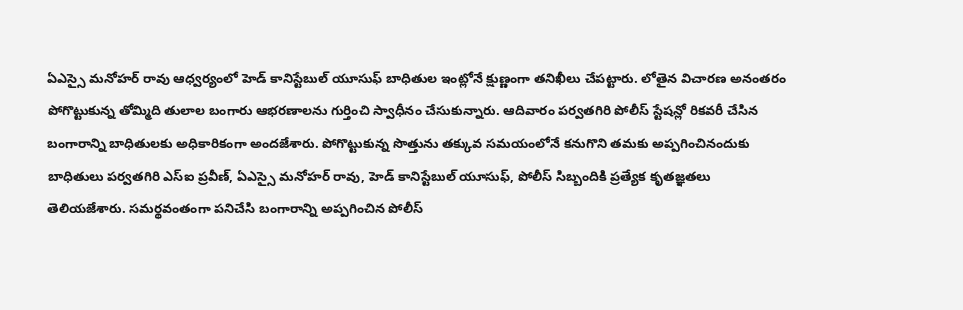ఏఎస్సై మనోహర్ రావు ఆధ్వర్యంలో హెడ్ కానిస్టేబుల్ యూసుఫ్ బాధితుల ఇంట్లోనే క్షుణ్ణంగా తనిఖీలు చేపట్టారు. లోతైన విచారణ అనంతరం పోగొట్టుకున్న తోమ్మిది తులాల బంగారు ఆభరణాలను గుర్తించి స్వాధీనం చేసుకున్నారు. ఆదివారం పర్వతగిరి పోలీస్ స్టేషన్లో రికవరీ చేసిన బంగారాన్ని బాధితులకు అధికారికంగా అందజేశారు. పోగొట్టుకున్న సొత్తును తక్కువ సమయంలోనే కనుగొని తమకు అప్పగించినందుకు బాధితులు పర్వతగిరి ఎస్ఐ ప్రవీణ్, ఏఎస్సై మనోహర్ రావు, హెడ్ కానిస్టేబుల్ యూసుఫ్, పోలీస్ సిబ్బందికి ప్రత్యేక కృతజ్ఞతలు తెలియజేశారు. సమర్థవంతంగా పనిచేసి బంగారాన్ని అప్పగించిన పోలీస్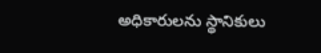అధికారులను స్థానికులు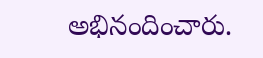అభినందించారు.